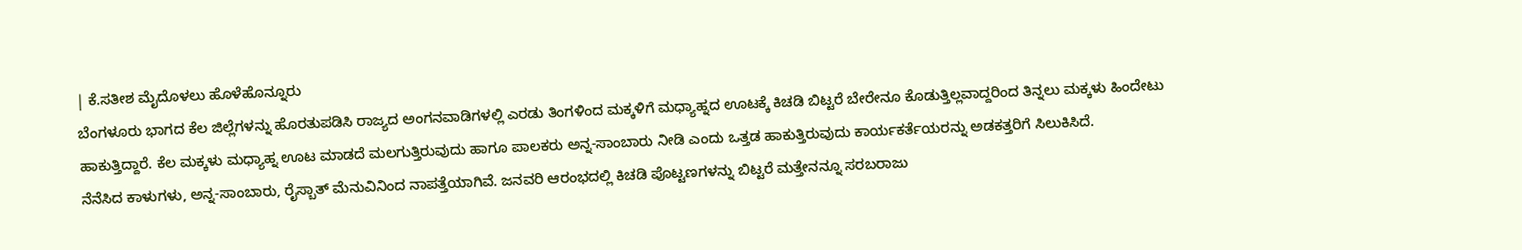| ಕೆ.ಸತೀಶ ಮೈದೊಳಲು ಹೊಳೆಹೊನ್ನೂರು
ಬೆಂಗಳೂರು ಭಾಗದ ಕೆಲ ಜಿಲ್ಲೆಗಳನ್ನು ಹೊರತುಪಡಿಸಿ ರಾಜ್ಯದ ಅಂಗನವಾಡಿಗಳಲ್ಲಿ ಎರಡು ತಿಂಗಳಿಂದ ಮಕ್ಕಳಿಗೆ ಮಧ್ಯಾಹ್ನದ ಊಟಕ್ಕೆ ಕಿಚಡಿ ಬಿಟ್ಟರೆ ಬೇರೇನೂ ಕೊಡುತ್ತಿಲ್ಲವಾದ್ದರಿಂದ ತಿನ್ನಲು ಮಕ್ಕಳು ಹಿಂದೇಟು ಹಾಕುತ್ತಿದ್ದಾರೆ. ಕೆಲ ಮಕ್ಕಳು ಮಧ್ಯಾಹ್ನ ಊಟ ಮಾಡದೆ ಮಲಗುತ್ತಿರುವುದು ಹಾಗೂ ಪಾಲಕರು ಅನ್ನ-ಸಾಂಬಾರು ನೀಡಿ ಎಂದು ಒತ್ತಡ ಹಾಕುತ್ತಿರುವುದು ಕಾರ್ಯಕರ್ತೆಯರನ್ನು ಅಡಕತ್ತರಿಗೆ ಸಿಲುಕಿಸಿದೆ.
ನೆನೆಸಿದ ಕಾಳುಗಳು, ಅನ್ನ-ಸಾಂಬಾರು, ರೈಸ್ಬಾತ್ ಮೆನುವಿನಿಂದ ನಾಪತ್ತೆಯಾಗಿವೆ. ಜನವರಿ ಆರಂಭದಲ್ಲಿ ಕಿಚಡಿ ಪೊಟ್ಟಣಗಳನ್ನು ಬಿಟ್ಟರೆ ಮತ್ತೇನನ್ನೂ ಸರಬರಾಜು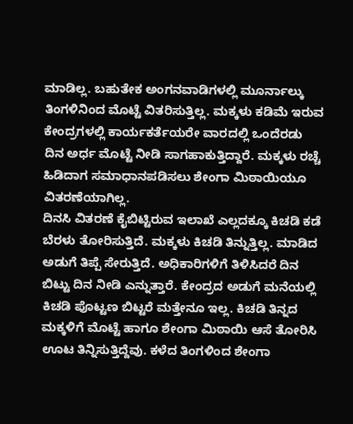ಮಾಡಿಲ್ಲ. ಬಹುತೇಕ ಅಂಗನವಾಡಿಗಳಲ್ಲಿ ಮೂರ್ನಾಲ್ಕು ತಿಂಗಳಿನಿಂದ ಮೊಟ್ಟೆ ವಿತರಿಸುತ್ತಿಲ್ಲ. ಮಕ್ಕಳು ಕಡಿಮೆ ಇರುವ ಕೇಂದ್ರಗಳಲ್ಲಿ ಕಾರ್ಯಕರ್ತೆಯರೇ ವಾರದಲ್ಲಿ ಒಂದೆರಡು ದಿನ ಅರ್ಧ ಮೊಟ್ಟೆ ನೀಡಿ ಸಾಗಹಾಕುತ್ತಿದ್ದಾರೆ. ಮಕ್ಕಳು ರಚ್ಚೆ ಹಿಡಿದಾಗ ಸಮಾಧಾನಪಡಿಸಲು ಶೇಂಗಾ ಮಿಠಾಯಿಯೂ ವಿತರಣೆಯಾಗಿಲ್ಲ.
ದಿನಸಿ ವಿತರಣೆ ಕೈಬಿಟ್ಟಿರುವ ಇಲಾಖೆ ಎಲ್ಲದಕ್ಕೂ ಕಿಚಡಿ ಕಡೆ ಬೆರಳು ತೋರಿಸುತ್ತಿದೆ. ಮಕ್ಕಳು ಕಿಚಡಿ ತಿನ್ನುತ್ತಿಲ್ಲ. ಮಾಡಿದ ಅಡುಗೆ ತಿಪ್ಪೆ ಸೇರುತ್ತಿದೆ. ಅಧಿಕಾರಿಗಳಿಗೆ ತಿಳಿಸಿದರೆ ದಿನ ಬಿಟ್ಟು ದಿನ ನೀಡಿ ಎನ್ನುತ್ತಾರೆ. ಕೇಂದ್ರದ ಅಡುಗೆ ಮನೆಯಲ್ಲಿ ಕಿಚಡಿ ಪೊಟ್ಟಣ ಬಿಟ್ಟರೆ ಮತ್ತೇನೂ ಇಲ್ಲ. ಕಿಚಡಿ ತಿನ್ನದ ಮಕ್ಕಳಿಗೆ ಮೊಟ್ಟೆ ಹಾಗೂ ಶೇಂಗಾ ಮಿಠಾಯಿ ಆಸೆ ತೋರಿಸಿ ಊಟ ತಿನ್ನಿಸುತ್ತಿದ್ದೆವು. ಕಳೆದ ತಿಂಗಳಿಂದ ಶೇಂಗಾ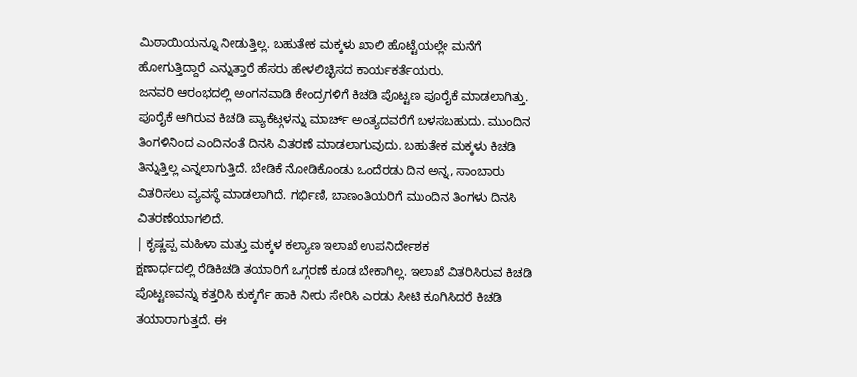ಮಿಠಾಯಿಯನ್ನೂ ನೀಡುತ್ತಿಲ್ಲ. ಬಹುತೇಕ ಮಕ್ಕಳು ಖಾಲಿ ಹೊಟ್ಟೆಯಲ್ಲೇ ಮನೆಗೆ ಹೋಗುತ್ತಿದ್ದಾರೆ ಎನ್ನುತ್ತಾರೆ ಹೆಸರು ಹೇಳಲಿಚ್ಛಿಸದ ಕಾರ್ಯಕರ್ತೆಯರು.
ಜನವರಿ ಆರಂಭದಲ್ಲಿ ಅಂಗನವಾಡಿ ಕೇಂದ್ರಗಳಿಗೆ ಕಿಚಡಿ ಪೊಟ್ಟಣ ಪೂರೈಕೆ ಮಾಡಲಾಗಿತ್ತು. ಪೂರೈಕೆ ಆಗಿರುವ ಕಿಚಡಿ ಪ್ಯಾಕೆಟ್ಗಳನ್ನು ಮಾರ್ಚ್ ಅಂತ್ಯದವರೆಗೆ ಬಳಸಬಹುದು. ಮುಂದಿನ ತಿಂಗಳಿನಿಂದ ಎಂದಿನಂತೆ ದಿನಸಿ ವಿತರಣೆ ಮಾಡಲಾಗುವುದು. ಬಹುತೇಕ ಮಕ್ಕಳು ಕಿಚಡಿ ತಿನ್ನುತ್ತಿಲ್ಲ ಎನ್ನಲಾಗುತ್ತಿದೆ. ಬೇಡಿಕೆ ನೋಡಿಕೊಂಡು ಒಂದೆರಡು ದಿನ ಅನ್ನ, ಸಾಂಬಾರು ವಿತರಿಸಲು ವ್ಯವಸ್ಥೆ ಮಾಡಲಾಗಿದೆ. ಗರ್ಭಿಣಿ, ಬಾಣಂತಿಯರಿಗೆ ಮುಂದಿನ ತಿಂಗಳು ದಿನಸಿ ವಿತರಣೆಯಾಗಲಿದೆ.
| ಕೃಷ್ಣಪ್ಪ ಮಹಿಳಾ ಮತ್ತು ಮಕ್ಕಳ ಕಲ್ಯಾಣ ಇಲಾಖೆ ಉಪನಿರ್ದೇಶಕ
ಕ್ಷಣಾರ್ಧದಲ್ಲಿ ರೆಡಿಕಿಚಡಿ ತಯಾರಿಗೆ ಒಗ್ಗರಣೆ ಕೂಡ ಬೇಕಾಗಿಲ್ಲ. ಇಲಾಖೆ ವಿತರಿಸಿರುವ ಕಿಚಡಿ ಪೊಟ್ಟಣವನ್ನು ಕತ್ತರಿಸಿ ಕುಕ್ಕರ್ಗೆ ಹಾಕಿ ನೀರು ಸೇರಿಸಿ ಎರಡು ಸೀಟಿ ಕೂಗಿಸಿದರೆ ಕಿಚಡಿ ತಯಾರಾಗುತ್ತದೆ. ಈ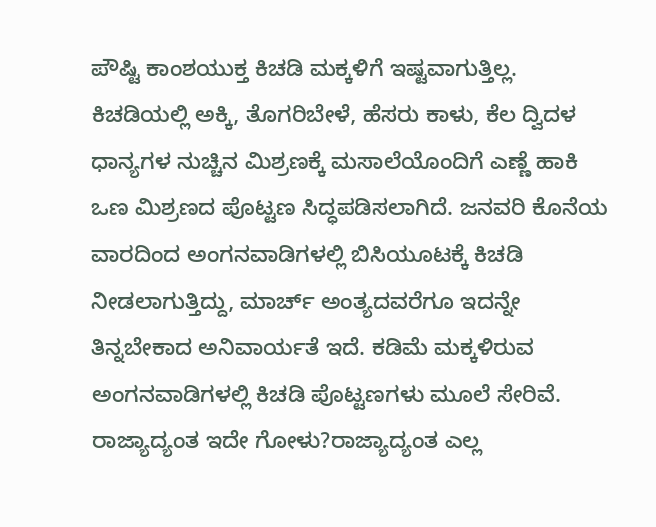ಪೌಷ್ಟಿ ಕಾಂಶಯುಕ್ತ ಕಿಚಡಿ ಮಕ್ಕಳಿಗೆ ಇಷ್ಟವಾಗುತ್ತಿಲ್ಲ. ಕಿಚಡಿಯಲ್ಲಿ ಅಕ್ಕಿ, ತೊಗರಿಬೇಳೆ, ಹೆಸರು ಕಾಳು, ಕೆಲ ದ್ವಿದಳ ಧಾನ್ಯಗಳ ನುಚ್ಚಿನ ಮಿಶ್ರಣಕ್ಕೆ ಮಸಾಲೆಯೊಂದಿಗೆ ಎಣ್ಣೆ ಹಾಕಿ ಒಣ ಮಿಶ್ರಣದ ಪೊಟ್ಟಣ ಸಿದ್ಧಪಡಿಸಲಾಗಿದೆ. ಜನವರಿ ಕೊನೆಯ ವಾರದಿಂದ ಅಂಗನವಾಡಿಗಳಲ್ಲಿ ಬಿಸಿಯೂಟಕ್ಕೆ ಕಿಚಡಿ ನೀಡಲಾಗುತ್ತಿದ್ದು, ಮಾರ್ಚ್ ಅಂತ್ಯದವರೆಗೂ ಇದನ್ನೇ ತಿನ್ನಬೇಕಾದ ಅನಿವಾರ್ಯತೆ ಇದೆ. ಕಡಿಮೆ ಮಕ್ಕಳಿರುವ ಅಂಗನವಾಡಿಗಳಲ್ಲಿ ಕಿಚಡಿ ಪೊಟ್ಟಣಗಳು ಮೂಲೆ ಸೇರಿವೆ.
ರಾಜ್ಯಾದ್ಯಂತ ಇದೇ ಗೋಳು?ರಾಜ್ಯಾದ್ಯಂತ ಎಲ್ಲ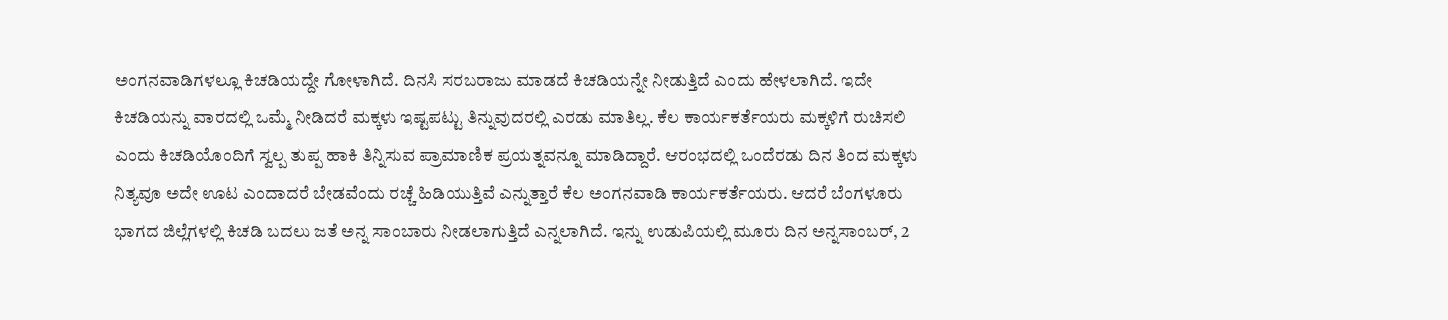ಅಂಗನವಾಡಿಗಳಲ್ಲೂ ಕಿಚಡಿಯದ್ದೇ ಗೋಳಾಗಿದೆ. ದಿನಸಿ ಸರಬರಾಜು ಮಾಡದೆ ಕಿಚಡಿಯನ್ನೇ ನೀಡುತ್ತಿದೆ ಎಂದು ಹೇಳಲಾಗಿದೆ. ಇದೇ ಕಿಚಡಿಯನ್ನು ವಾರದಲ್ಲಿ ಒಮ್ಮೆ ನೀಡಿದರೆ ಮಕ್ಕಳು ಇಷ್ಟಪಟ್ಟು ತಿನ್ನುವುದರಲ್ಲಿ ಎರಡು ಮಾತಿಲ್ಲ. ಕೆಲ ಕಾರ್ಯಕರ್ತೆಯರು ಮಕ್ಕಳಿಗೆ ರುಚಿಸಲಿ ಎಂದು ಕಿಚಡಿಯೊಂದಿಗೆ ಸ್ವಲ್ಪ ತುಪ್ಪ ಹಾಕಿ ತಿನ್ನಿಸುವ ಪ್ರಾಮಾಣಿಕ ಪ್ರಯತ್ನವನ್ನೂ ಮಾಡಿದ್ದಾರೆ. ಆರಂಭದಲ್ಲಿ ಒಂದೆರಡು ದಿನ ತಿಂದ ಮಕ್ಕಳು ನಿತ್ಯವೂ ಅದೇ ಊಟ ಎಂದಾದರೆ ಬೇಡವೆಂದು ರಚ್ಚೆ ಹಿಡಿಯುತ್ತಿವೆ ಎನ್ನುತ್ತಾರೆ ಕೆಲ ಅಂಗನವಾಡಿ ಕಾರ್ಯಕರ್ತೆಯರು. ಆದರೆ ಬೆಂಗಳೂರು ಭಾಗದ ಜಿಲ್ಲೆಗಳಲ್ಲಿ ಕಿಚಡಿ ಬದಲು ಜತೆ ಅನ್ನ ಸಾಂಬಾರು ನೀಡಲಾಗುತ್ತಿದೆ ಎನ್ನಲಾಗಿದೆ. ಇನ್ನು ಉಡುಪಿಯಲ್ಲಿ ಮೂರು ದಿನ ಅನ್ನಸಾಂಬರ್, 2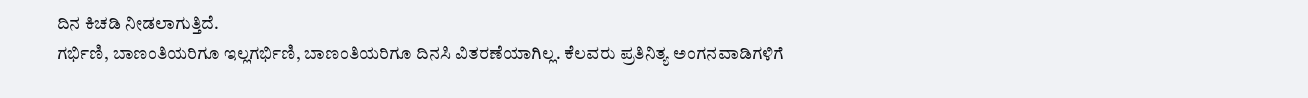ದಿನ ಕಿಚಡಿ ನೀಡಲಾಗುತ್ತಿದೆ.
ಗರ್ಭಿಣಿ, ಬಾಣಂತಿಯರಿಗೂ ಇಲ್ಲಗರ್ಭಿಣಿ, ಬಾಣಂತಿಯರಿಗೂ ದಿನಸಿ ವಿತರಣೆಯಾಗಿಲ್ಲ. ಕೆಲವರು ಪ್ರತಿನಿತ್ಯ ಅಂಗನವಾಡಿಗಳಿಗೆ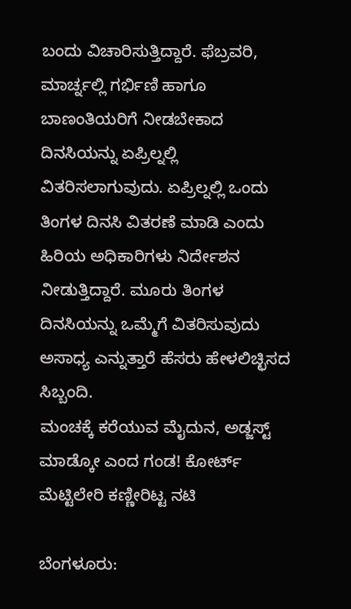ಬಂದು ವಿಚಾರಿಸುತ್ತಿದ್ದಾರೆ. ಫೆಬ್ರವರಿ, ಮಾರ್ಚ್ನಲ್ಲಿ ಗರ್ಭಿಣಿ ಹಾಗೂ ಬಾಣಂತಿಯರಿಗೆ ನೀಡಬೇಕಾದ ದಿನಸಿಯನ್ನು ಏಪ್ರಿಲ್ನಲ್ಲಿ ವಿತರಿಸಲಾಗುವುದು. ಏಪ್ರಿಲ್ನಲ್ಲಿ ಒಂದು ತಿಂಗಳ ದಿನಸಿ ವಿತರಣೆ ಮಾಡಿ ಎಂದು ಹಿರಿಯ ಅಧಿಕಾರಿಗಳು ನಿರ್ದೇಶನ ನೀಡುತ್ತಿದ್ದಾರೆ. ಮೂರು ತಿಂಗಳ ದಿನಸಿಯನ್ನು ಒಮ್ಮೆಗೆ ವಿತರಿಸುವುದು ಅಸಾಧ್ಯ ಎನ್ನುತ್ತಾರೆ ಹೆಸರು ಹೇಳಲಿಚ್ಛಿಸದ ಸಿಬ್ಬಂದಿ.
ಮಂಚಕ್ಕೆ ಕರೆಯುವ ಮೈದುನ, ಅಡ್ಜಸ್ಟ್ ಮಾಡ್ಕೋ ಎಂದ ಗಂಡ! ಕೋರ್ಟ್ ಮೆಟ್ಟಿಲೇರಿ ಕಣ್ಣೀರಿಟ್ಟ ನಟಿ

ಬೆಂಗಳೂರು: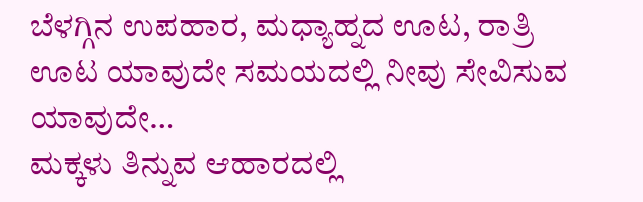ಬೆಳಗ್ಗಿನ ಉಪಹಾರ, ಮಧ್ಯಾಹ್ನದ ಊಟ, ರಾತ್ರಿ ಊಟ ಯಾವುದೇ ಸಮಯದಲ್ಲಿ ನೀವು ಸೇವಿಸುವ ಯಾವುದೇ…
ಮಕ್ಕಳು ತಿನ್ನುವ ಆಹಾರದಲ್ಲಿ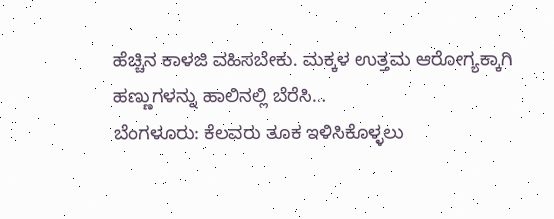ಹೆಚ್ಚಿನ ಕಾಳಜಿ ವಹಿಸಬೇಕು. ಮಕ್ಕಳ ಉತ್ತಮ ಆರೋಗ್ಯಕ್ಕಾಗಿ ಹಣ್ಣುಗಳನ್ನು ಹಾಲಿನಲ್ಲಿ ಬೆರೆಸಿ…
ಬೆಂಗಳೂರು: ಕೆಲವರು ತೂಕ ಇಳಿಸಿಕೊಳ್ಳಲು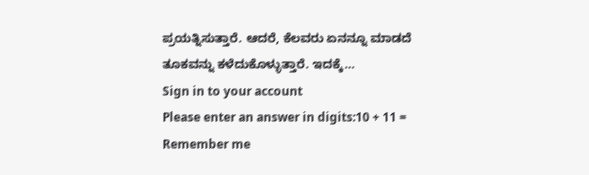ಪ್ರಯತ್ನಿಸುತ್ತಾರೆ. ಆದರೆ, ಕೆಲವರು ಏನನ್ನೂ ಮಾಡದೆ ತೂಕವನ್ನು ಕಳೆದುಕೊಳ್ಳುತ್ತಾರೆ. ಇದಕ್ಕೆ…
Sign in to your account
Please enter an answer in digits:10 + 11 =
Remember me